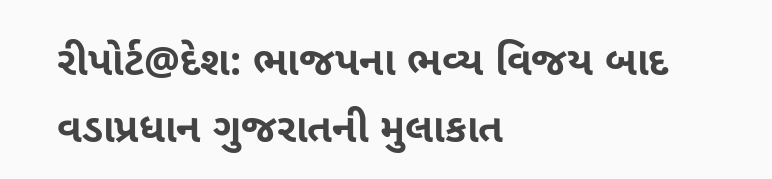રીપોર્ટ@દેશ: ભાજપના ભવ્ય વિજય બાદ વડાપ્રધાન ગુજરાતની મુલાકાત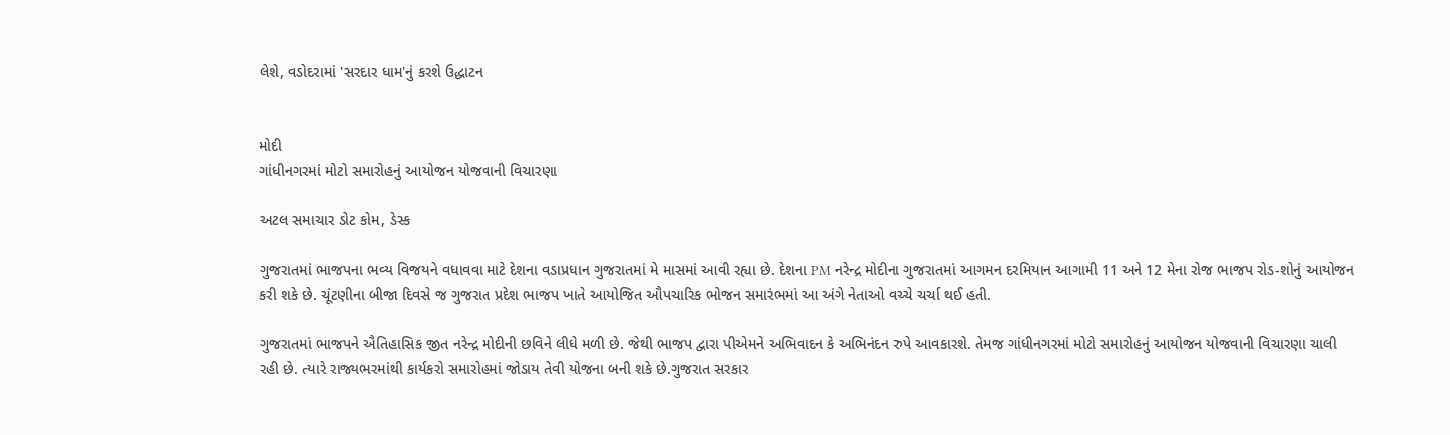લેશે, વડોદરામાં 'સરદાર ધામ'નું કરશે ઉદ્ધાટન


મોદી
ગાંધીનગરમાં મોટો સમારોહનું આયોજન યોજવાની વિચારણા

અટલ સમાચાર ડોટ કોમ, ડેસ્ક

ગુજરાતમાં ભાજપના ભવ્ય વિજયને વધાવવા માટે દેશના વડાપ્રધાન ગુજરાતમાં મે માસમાં આવી રહ્યા છે. દેશના PM નરેન્દ્ર મોદીના ગુજરાતમાં આગમન દરમિયાન આગામી 11 અને 12 મેના રોજ ભાજપ રોડ-શોનું આયોજન કરી શકે છે. ચૂંટણીના બીજા દિવસે જ ગુજરાત પ્રદેશ ભાજપ ખાતે આયોજિત ઔપચારિક ભોજન સમારંભમાં આ અંગે નેતાઓ વચ્ચે ચર્ચા થઈ હતી.

ગુજરાતમાં ભાજપને ઐતિહાસિક જીત નરેન્દ્ર મોદીની છવિને લીધે મળી છે. જેથી ભાજપ દ્વારા પીએમને અભિવાદન કે અભિનંદન રુપે આવકારશે. તેમજ ગાંધીનગરમાં મોટો સમારોહનું આયોજન યોજવાની વિચારણા ચાલી રહી છે. ત્યારે રાજ્યભરમાંથી કાર્યકરો સમારોહમાં જોડાય તેવી યોજના બની શકે છે.ગુજરાત સરકાર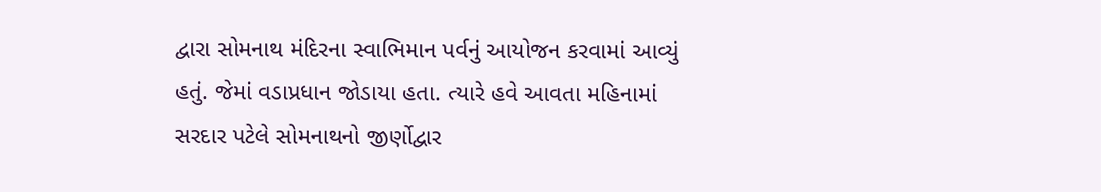દ્વારા સોમનાથ મંદિરના સ્વાભિમાન પર્વનું આયોજન કરવામાં આવ્યું હતું. જેમાં વડાપ્રધાન જોડાયા હતા. ત્યારે હવે આવતા મહિનામાં સરદાર પટેલે સોમનાથનો જીર્ણોદ્વાર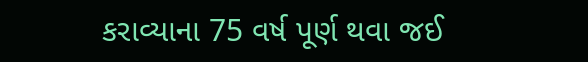કરાવ્યાના 75 વર્ષ પૂર્ણ થવા જઈ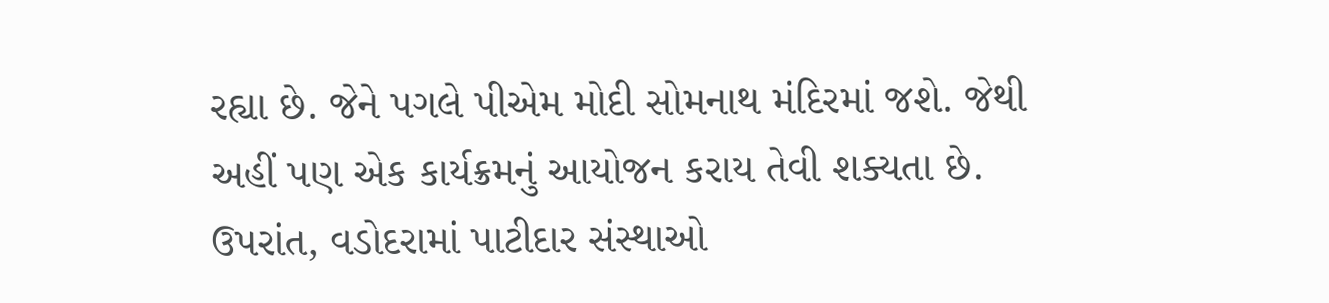રહ્યા છે. જેને પગલે પીએમ મોદી સોમનાથ મંદિરમાં જશે. જેથી અહીં પણ એક કાર્યક્રમનું આયોજન કરાય તેવી શક્યતા છે. ઉપરાંત, વડોદરામાં પાટીદાર સંસ્થાઓ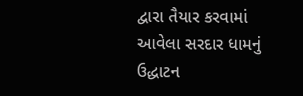દ્વારા તૈયાર કરવામાં આવેલા સરદાર ધામનું ઉદ્ધાટન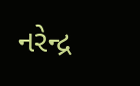નરેન્દ્ર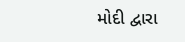મોદી દ્વારા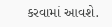કરવામાં આવશે.